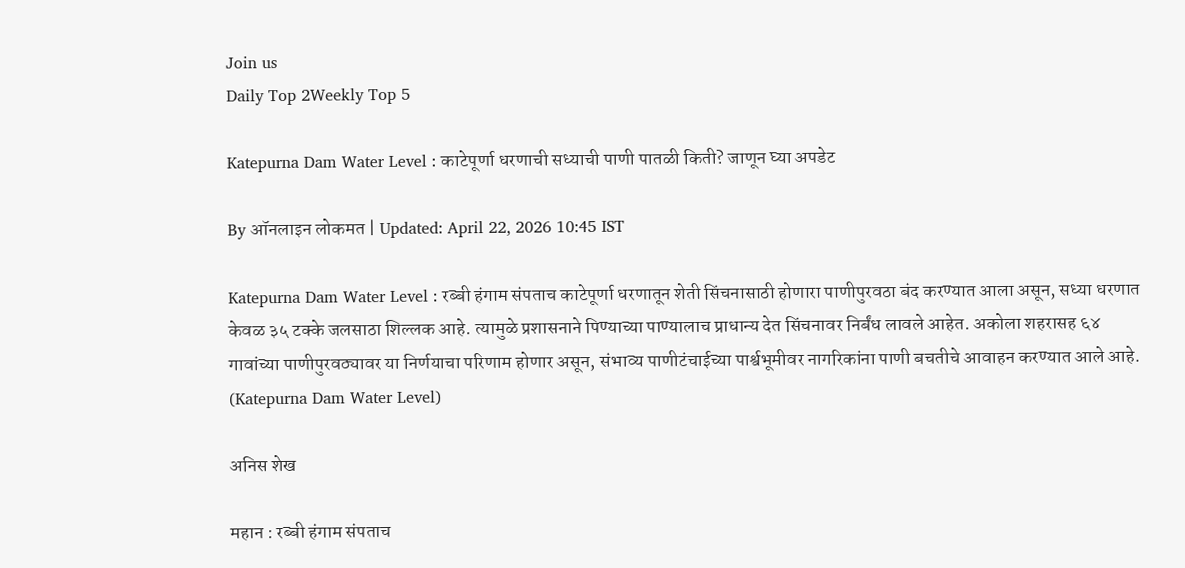Join us
Daily Top 2Weekly Top 5

Katepurna Dam Water Level : काटेपूर्णा धरणाची सध्याची पाणी पातळी किती? जाणून घ्या अपडेट

By ऑनलाइन लोकमत | Updated: April 22, 2026 10:45 IST

Katepurna Dam Water Level : रब्बी हंगाम संपताच काटेपूर्णा धरणातून शेती सिंचनासाठी होणारा पाणीपुरवठा बंद करण्यात आला असून, सध्या धरणात केवळ ३५ टक्के जलसाठा शिल्लक आहे. त्यामुळे प्रशासनाने पिण्याच्या पाण्यालाच प्राधान्य देत सिंचनावर निर्बंध लावले आहेत. अकोला शहरासह ६४ गावांच्या पाणीपुरवठ्यावर या निर्णयाचा परिणाम होणार असून, संभाव्य पाणीटंचाईच्या पार्श्वभूमीवर नागरिकांना पाणी बचतीचे आवाहन करण्यात आले आहे. (Katepurna Dam Water Level)

अनिस शेख

महान : रब्बी हंगाम संपताच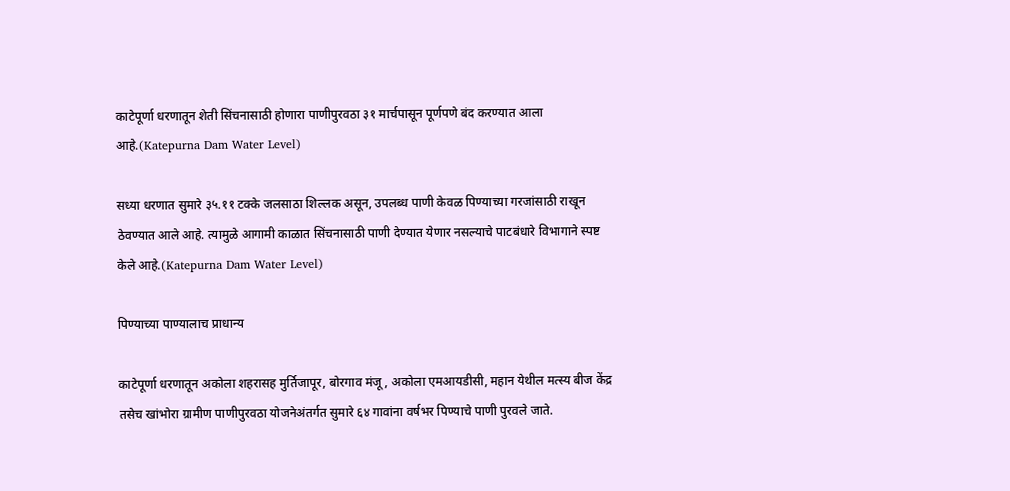काटेपूर्णा धरणातून शेती सिंचनासाठी होणारा पाणीपुरवठा ३१ मार्चपासून पूर्णपणे बंद करण्यात आला आहे.(Katepurna Dam Water Level)

सध्या धरणात सुमारे ३५.११ टक्के जलसाठा शिल्लक असून, उपलब्ध पाणी केवळ पिण्याच्या गरजांसाठी राखून ठेवण्यात आले आहे. त्यामुळे आगामी काळात सिंचनासाठी पाणी देण्यात येणार नसल्याचे पाटबंधारे विभागाने स्पष्ट केले आहे.(Katepurna Dam Water Level)

पिण्याच्या पाण्यालाच प्राधान्य

काटेपूर्णा धरणातून अकोला शहरासह मुर्तिजापूर, बोरगाव मंजू, अकोला एमआयडीसी, महान येथील मत्स्य बीज केंद्र तसेच खांभोरा ग्रामीण पाणीपुरवठा योजनेअंतर्गत सुमारे ६४ गावांना वर्षभर पिण्याचे पाणी पुरवले जाते.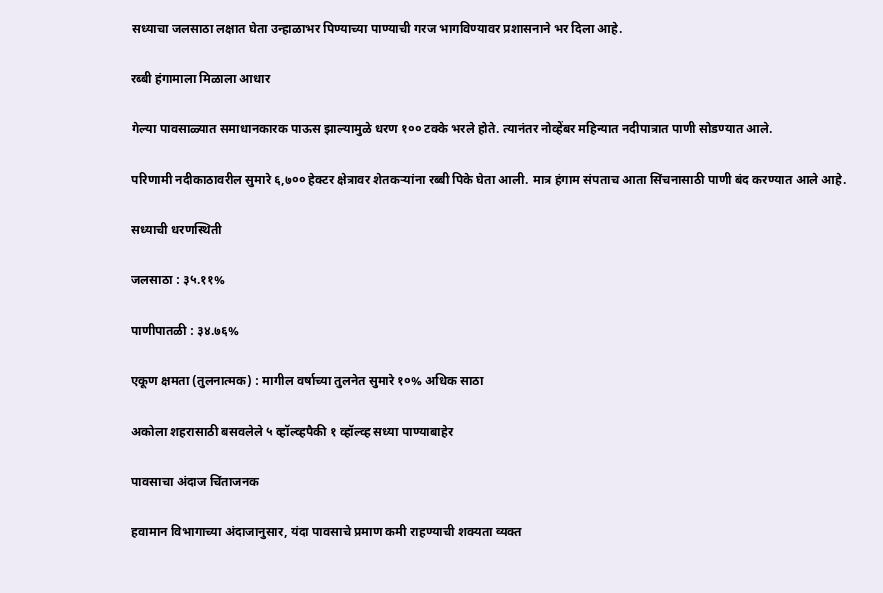सध्याचा जलसाठा लक्षात घेता उन्हाळाभर पिण्याच्या पाण्याची गरज भागविण्यावर प्रशासनाने भर दिला आहे.

रब्बी हंगामाला मिळाला आधार

गेल्या पावसाळ्यात समाधानकारक पाऊस झाल्यामुळे धरण १०० टक्के भरले होते. त्यानंतर नोव्हेंबर महिन्यात नदीपात्रात पाणी सोडण्यात आले.

परिणामी नदीकाठावरील सुमारे ६,७०० हेक्टर क्षेत्रावर शेतकऱ्यांना रब्बी पिके घेता आली. मात्र हंगाम संपताच आता सिंचनासाठी पाणी बंद करण्यात आले आहे.

सध्याची धरणस्थिती

जलसाठा : ३५.११%

पाणीपातळी : ३४.७६%

एकूण क्षमता (तुलनात्मक) : मागील वर्षाच्या तुलनेत सुमारे १०% अधिक साठा

अकोला शहरासाठी बसवलेले ५ व्हॉल्व्हपैकी १ व्हॉल्व्ह सध्या पाण्याबाहेर

पावसाचा अंदाज चिंताजनक

हवामान विभागाच्या अंदाजानुसार, यंदा पावसाचे प्रमाण कमी राहण्याची शक्यता व्यक्त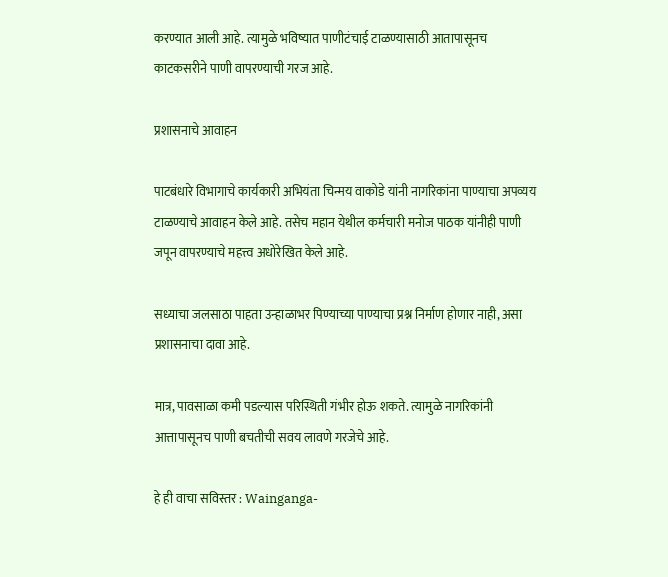करण्यात आली आहे. त्यामुळे भविष्यात पाणीटंचाई टाळण्यासाठी आतापासूनच काटकसरीने पाणी वापरण्याची गरज आहे.

प्रशासनाचे आवाहन

पाटबंधारे विभागाचे कार्यकारी अभियंता चिन्मय वाकोडे यांनी नागरिकांना पाण्याचा अपव्यय टाळण्याचे आवाहन केले आहे. तसेच महान येथील कर्मचारी मनोज पाठक यांनीही पाणी जपून वापरण्याचे महत्त्व अधोरेखित केले आहे.

सध्याचा जलसाठा पाहता उन्हाळाभर पिण्याच्या पाण्याचा प्रश्न निर्माण होणार नाही, असा प्रशासनाचा दावा आहे.

मात्र, पावसाळा कमी पडल्यास परिस्थिती गंभीर होऊ शकते. त्यामुळे नागरिकांनी आत्तापासूनच पाणी बचतीची सवय लावणे गरजेचे आहे.

हे ही वाचा सविस्तर : Wainganga-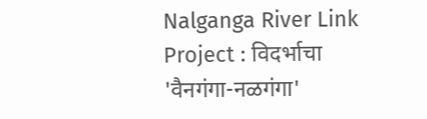Nalganga River Link Project : विदर्भाचा 'वैनगंगा-नळगंगा'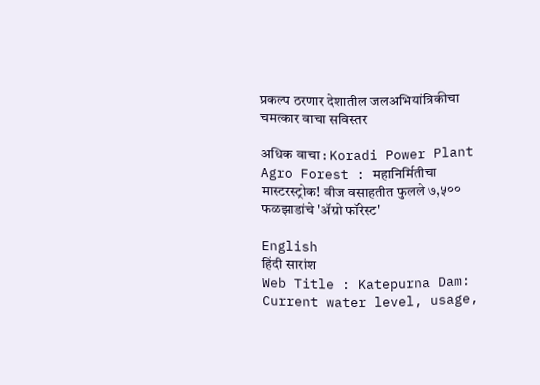प्रकल्प ठरणार देशातील जलअभियांत्रिकीचा चमत्कार वाचा सविस्तर

अधिक वाचा : Koradi Power Plant Agro Forest : महानिर्मितीचा मास्टरस्ट्रोक! वीज वसाहतीत फुलले ७,५०० फळझाडांचे 'ॲग्रो फॉरेस्ट'

English
हिंदी सारांश
Web Title : Katepurna Dam: Current water level, usage,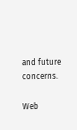and future concerns.

Web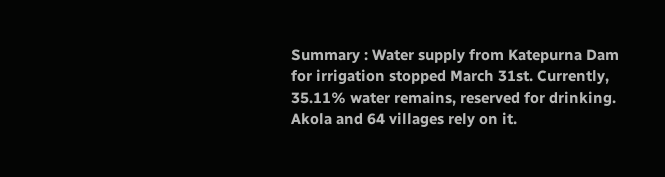Summary : Water supply from Katepurna Dam for irrigation stopped March 31st. Currently, 35.11% water remains, reserved for drinking. Akola and 64 villages rely on it.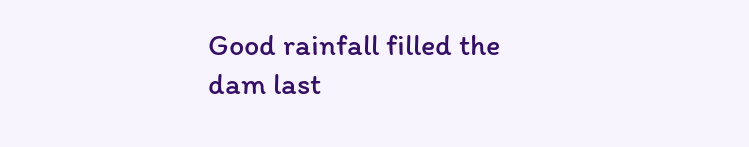Good rainfall filled the dam last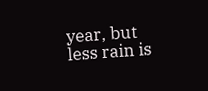year, but less rain is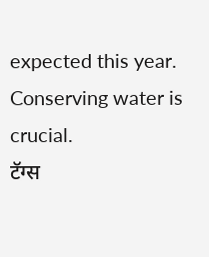expected this year. Conserving water is crucial.
टॅग्स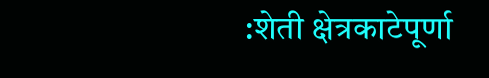:शेती क्षेत्रकाटेपूर्णा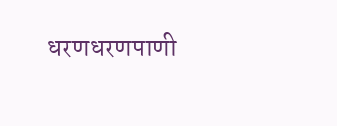धरणधरणपाणी